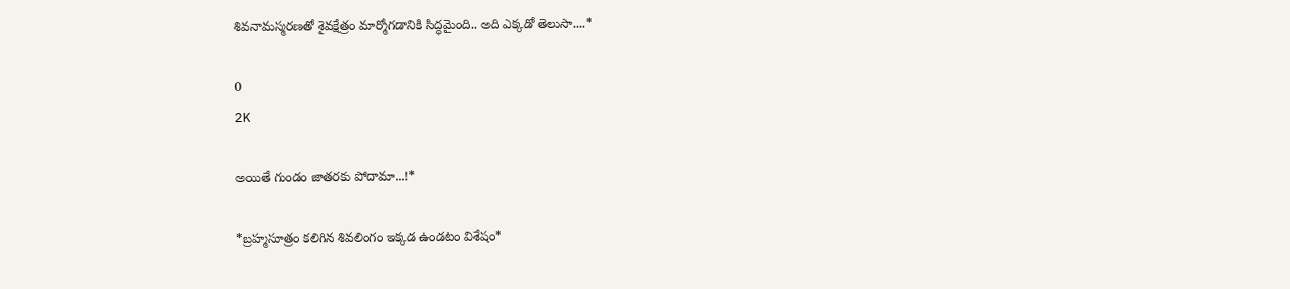శివనామస్మరణతో శైవక్షేత్రం మార్మోగడానికి సిద్ధమైంది.. అది ఎక్కడో తెలుసా....*

0
2K

అయితే గుండం జాతరకు పోదామా...!*

*బ్రహ్మసూత్రం కలిగిన శివలింగం ఇక్కడ ఉండటం విశేషం*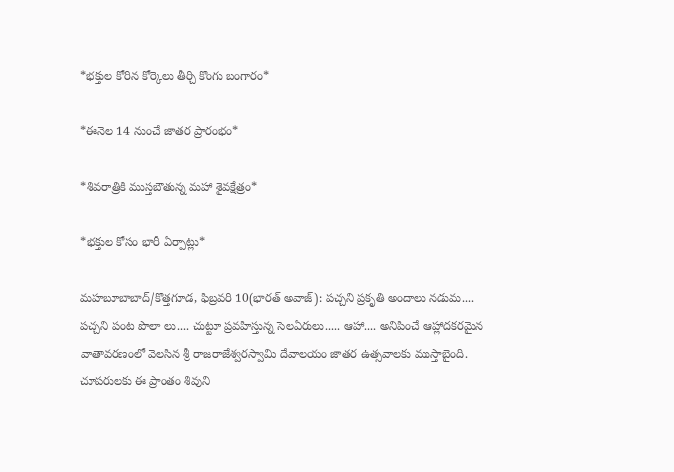*భక్తుల కోరిన కోర్కెలు తీర్చి కొంగు బంగారం*

*ఈనెల 14 నుంచే జాతర ప్రారంభం*

*శివరాత్రికి ముస్తబౌతున్న మహా శైవక్షేత్రం*

*భక్తుల కోసం భారీ ఏర్పాట్లు*

మహబూబాబాద్/కొత్తగూడ, ఫిబ్రవరి 10(భారత్ అవాజ్): పచ్చని ప్రకృతి అందాలు నడుమ.... పచ్చని పంట పొలా లు.... చుట్టూ ప్రవహిస్తున్న సెలఏరులు..... ఆహా.... అనిపించే ఆహ్లాదకరమైన వాతావరణంలో వెలసిన శ్రీ రాజరాజేశ్వరస్వామి దేవాలయం జాతర ఉత్సవాలకు ముస్తాబైంది. చూపరులకు ఈ ప్రాంతం శివుని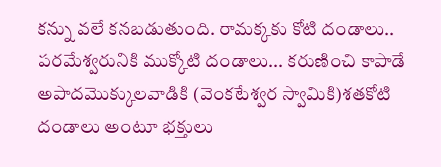కన్ను వలే కనబడుతుంది. రామక్కకు కోటి దండాలు.. పరమేశ్వరునికి ముక్కోటి దండాలు... కరుణించి కాపాడే అపాదమొక్కులవాడికి (వెంకటేశ్వర స్వామికి)శతకోటి దండాలు అంటూ భక్తులు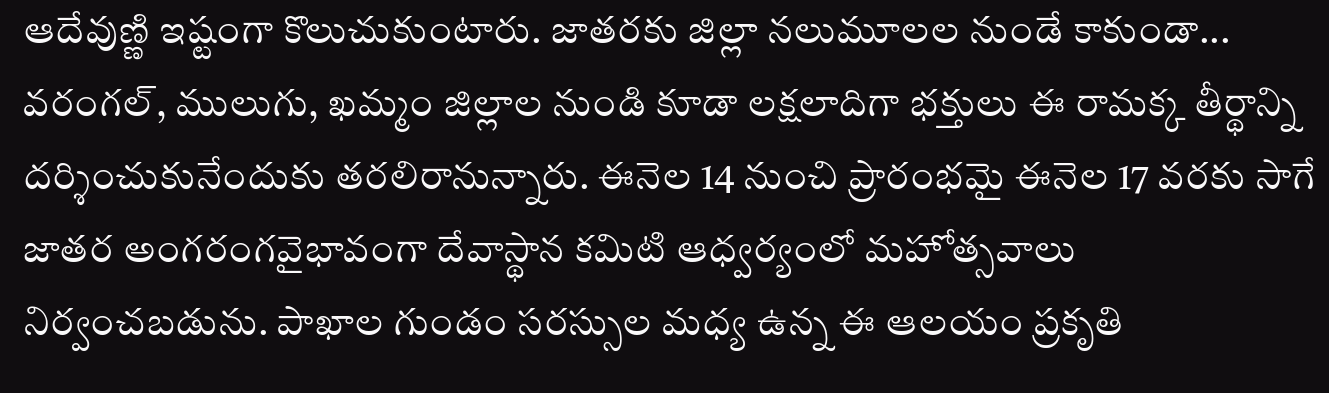ఆదేవుణ్ణి ఇష్టంగా కొలుచుకుంటారు. జాతరకు జిల్లా నలుమూలల నుండే కాకుండా... వరంగల్, ములుగు, ఖమ్మం జిల్లాల నుండి కూడా లక్షలాదిగా భక్తులు ఈ రామక్క తీర్థాన్ని దర్శించుకునేందుకు తరలిరానున్నారు. ఈనెల 14 నుంచి ప్రారంభమై ఈనెల 17 వరకు సాగే జాతర అంగరంగవైభావంగా దేవాస్థాన కమిటి ఆధ్వర్యంలో మహోత్సవాలు నిర్వంచబడును. పాఖాల గుండం సరస్సుల మధ్య ఉన్న ఈ ఆలయం ప్రకృతి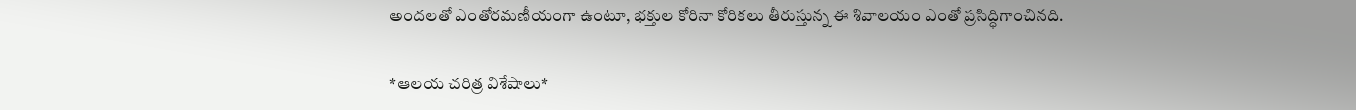అందలతో ఎంతోరమణీయంగా ఉంటూ, భక్తుల కోరినా కోరికలు తీరుస్తున్న ఈ శివాలయం ఎంతో ప్రసిద్ధిగాంచినది.

*ఆలయ చరిత్ర విశేషాలు*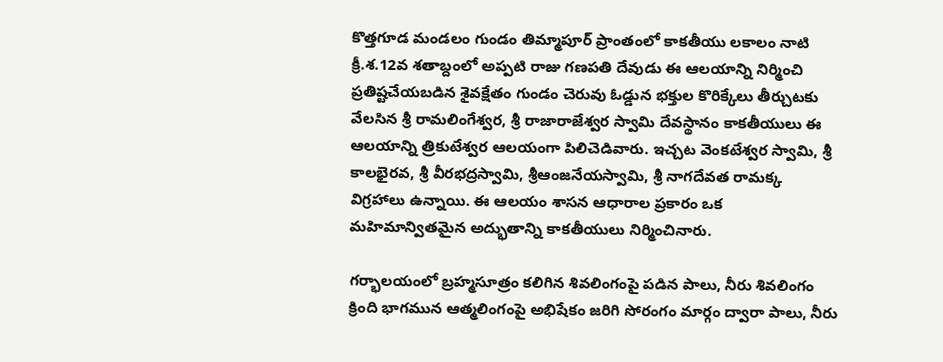కొత్తగూడ మండలం గుండం తిమ్మాపూర్ ప్రాంతంలో కాకతీయు లకాలం నాటి క్రీ.శ.12వ శతాబ్దంలో అప్పటి రాజు గణపతి దేవుడు ఈ ఆలయాన్ని నిర్మించి ప్రతిష్టచేయబడిన శైవక్షేతం గుండం చెరువు ఓడ్డున భక్తుల కొరిక్కేలు తీర్చుటకు వేలసిన శ్రీ రామలింగేశ్వర, శ్రీ రాజారాజేశ్వర స్వామి దేవస్థానం కాకతీయులు ఈ ఆలయాన్ని త్రికుటేశ్వర ఆలయంగా పిలిచెడివారు. ఇచ్చట వెంకటేశ్వర స్వామి, శ్రీ కాలభైరవ, శ్రీ వీరభద్రస్వామి, శ్రీఆంజనేయస్వామి, శ్రీ నాగదేవత రామక్క విగ్రహాలు ఉన్నాయి. ఈ ఆలయం శాసన ఆధారాల ప్రకారం ఒక మహిమాన్వితమైన అద్భుతాన్ని కాకతీయులు నిర్మించినారు.

గర్భాలయంలో బ్రహ్మసూత్రం కలిగిన శివలింగంపై పడిన పాలు, నీరు శివలింగం క్రింది భాగమున ఆత్మలింగంపై అభిషేకం జరిగి సోరంగం మార్గం ద్వారా పాలు, నీరు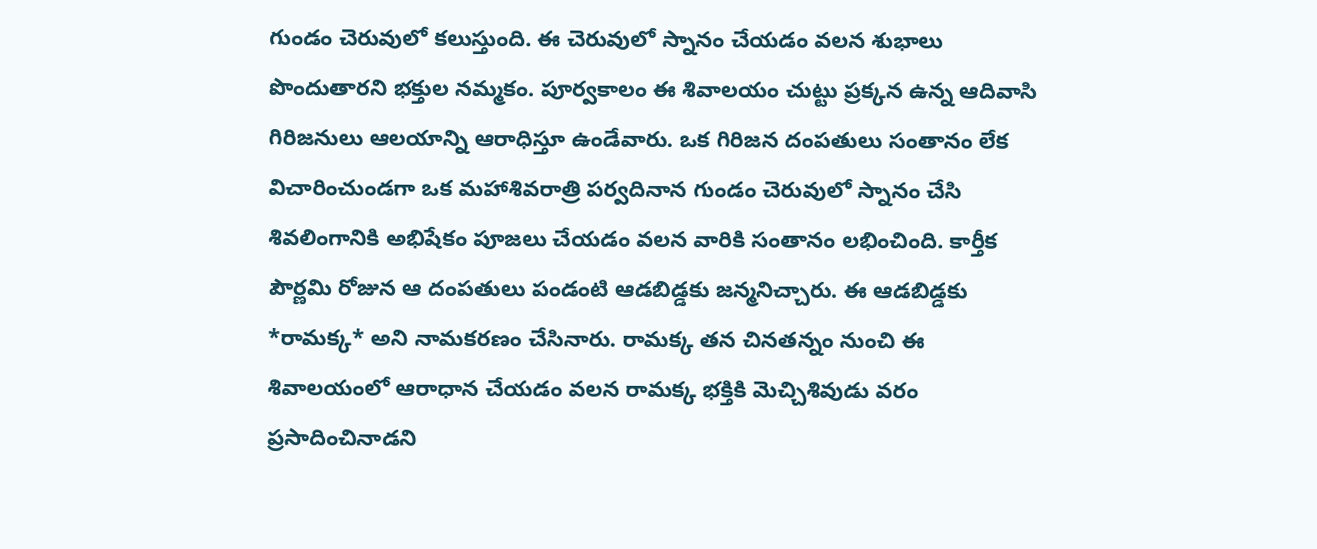గుండం చెరువులో కలుస్తుంది. ఈ చెరువులో స్నానం చేయడం వలన శుభాలు పొందుతారని భక్తుల నమ్మకం. పూర్వకాలం ఈ శివాలయం చుట్టు ప్రక్కన ఉన్న ఆదివాసి గిరిజనులు ఆలయాన్ని ఆరాధిస్తూ ఉండేవారు. ఒక గిరిజన దంపతులు సంతానం లేక విచారించుండగా ఒక మహాశివరాత్రి పర్వదినాన గుండం చెరువులో స్నానం చేసి శివలింగానికి అభిషేకం పూజలు చేయడం వలన వారికి సంతానం లభించింది. కార్తీక పౌర్ణమి రోజున ఆ దంపతులు పండంటి ఆడబిడ్డకు జన్మనిచ్చారు. ఈ ఆడబిడ్డకు *రామక్క* అని నామకరణం చేసినారు. రామక్క తన చినతన్నం నుంచి ఈ శివాలయంలో ఆరాధాన చేయడం వలన రామక్క భక్తికి మెచ్చిశివుడు వరం ప్రసాదించినాడని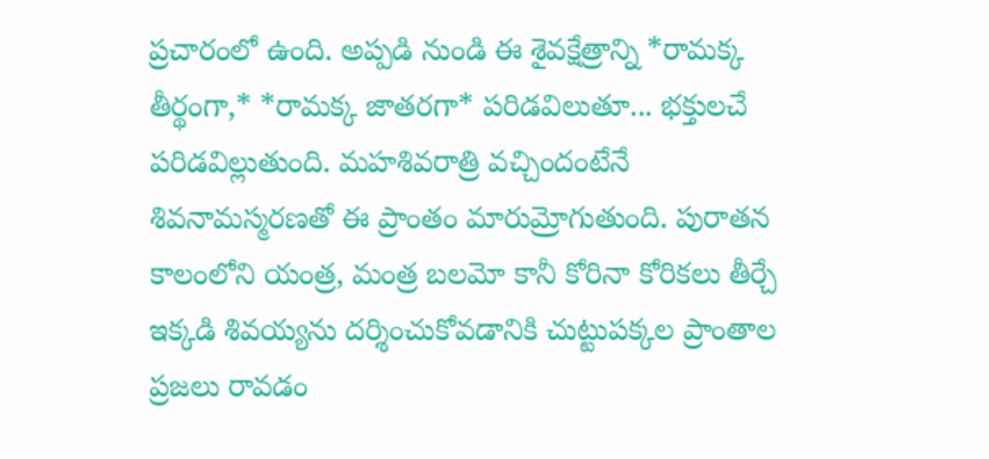ప్రచారంలో ఉంది. అప్పడి నుండి ఈ శైవక్షేత్రాన్ని *రామక్క తీర్థంగా,* *రామక్క జాతరగా* పరిడవిలుతూ... భక్తులచే పరిడవిల్లుతుంది. మహశివరాత్రి వచ్చిందంటేనే శివనామస్మరణతో ఈ ప్రాంతం మారుమ్రోగుతుంది. పురాతన కాలంలోని యంత్ర, మంత్ర బలమో కానీ కోరినా కోరికలు తీర్చే ఇక్కడి శివయ్యను దర్శించుకోవడానికి చుట్టుపక్కల ప్రాంతాల ప్రజలు రావడం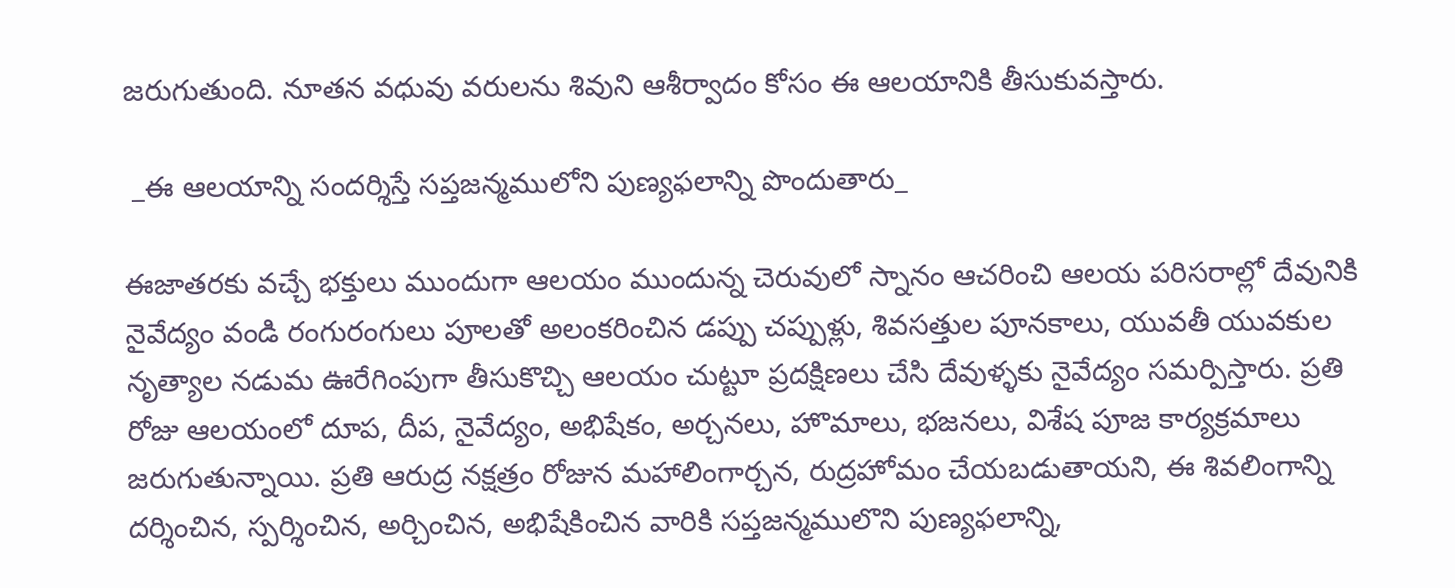జరుగుతుంది. నూతన వధువు వరులను శివుని ఆశీర్వాదం కోసం ఈ ఆలయానికి తీసుకువస్తారు.

 _ఈ ఆలయాన్ని సందర్శిస్తే సప్తజన్మములోని పుణ్యఫలాన్ని పొందుతారు_

ఈజాతరకు వచ్చే భక్తులు ముందుగా ఆలయం ముందున్న చెరువులో స్నానం ఆచరించి ఆలయ పరిసరాల్లో దేవునికి నైవేద్యం వండి రంగురంగులు పూలతో అలంకరించిన డప్పు చప్పుళ్లు, శివసత్తుల పూనకాలు, యువతీ యువకుల నృత్యాల నడుమ ఊరేగింపుగా తీసుకొచ్చి ఆలయం చుట్టూ ప్రదక్షిణలు చేసి దేవుళ్ళకు నైవేద్యం సమర్పిస్తారు. ప్రతి రోజు ఆలయంలో దూప, దీప, నైవేద్యం, అభిషేకం, అర్చనలు, హొమాలు, భజనలు, విశేష పూజ కార్యక్రమాలు జరుగుతున్నాయి. ప్రతి ఆరుద్ర నక్షత్రం రోజున మహాలింగార్చన, రుద్రహోమం చేయబడుతాయని, ఈ శివలింగాన్ని దర్శించిన, స్పర్శించిన, అర్చించిన, అభిషేకించిన వారికి సప్తజన్మములొని పుణ్యఫలాన్ని,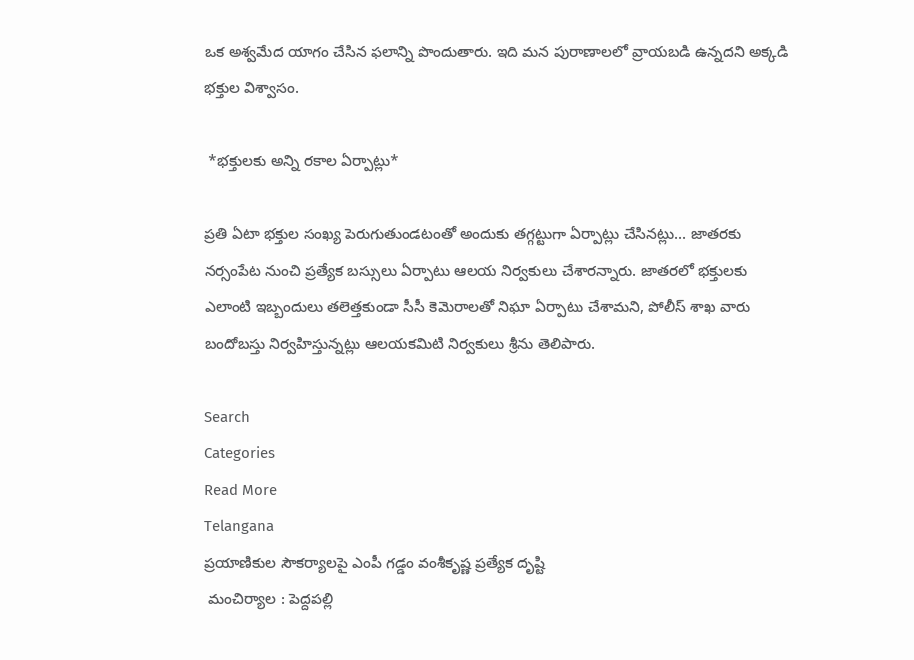ఒక అశ్వమేద యాగం చేసిన ఫలాన్ని పొందుతారు. ఇది మన పురాణాలలో వ్రాయబడి ఉన్నదని అక్కడి భక్తుల విశ్వాసం.

 *భక్తులకు అన్ని రకాల ఏర్పాట్లు*

ప్రతి ఏటా భక్తుల సంఖ్య పెరుగుతుండటంతో అందుకు తగ్గట్టుగా ఏర్పాట్లు చేసినట్లు... జాతరకు నర్సంపేట నుంచి ప్రత్యేక బస్సులు ఏర్పాటు ఆలయ నిర్వకులు చేశారన్నారు. జాతరలో భక్తులకు ఎలాంటి ఇబ్బందులు తలెత్తకుండా సీసీ కెమెరాలతో నిఘా ఏర్పాటు చేశామని, పోలీస్ శాఖ వారు బందోబస్తు నిర్వహిస్తున్నట్లు ఆలయకమిటి నిర్వకులు శ్రీను తెలిపారు.

Search
Categories
Read More
Telangana
ప్రయాణికుల సౌకర్యాలపై ఎంపీ గడ్డం వంశీకృష్ణ ప్రత్యేక దృష్టి
 మంచిర్యాల : పెద్దపల్లి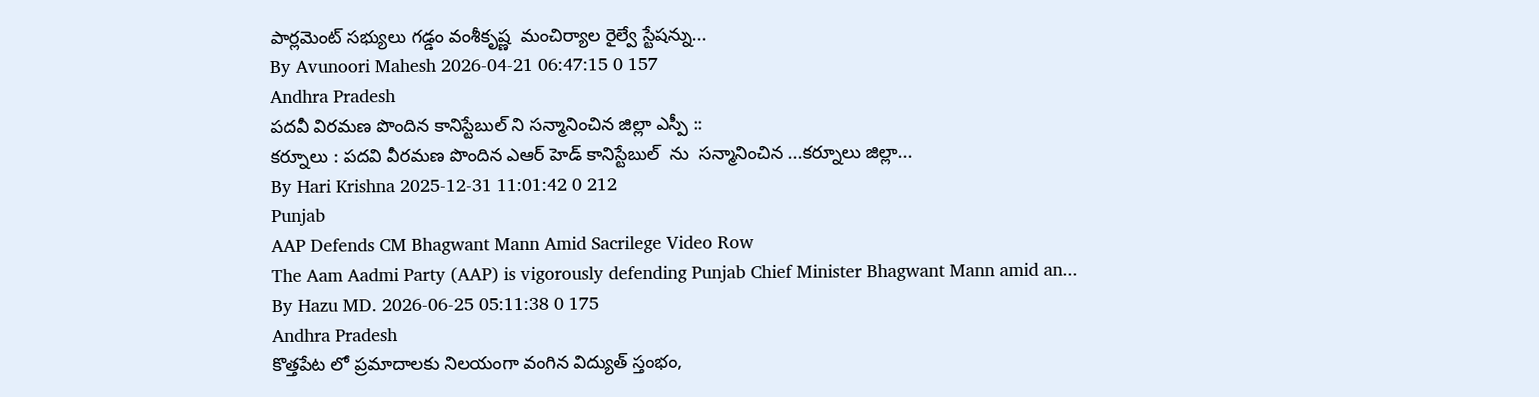పార్లమెంట్ సభ్యులు గడ్డం వంశీకృష్ణ  మంచిర్యాల రైల్వే స్టేషన్ను...
By Avunoori Mahesh 2026-04-21 06:47:15 0 157
Andhra Pradesh
పదవీ విరమణ పొందిన కానిస్టేబుల్ ని సన్మానించిన జిల్లా ఎస్పీ ::
కర్నూలు : పదవి వీరమణ పొందిన ఎఆర్ హెడ్ కానిస్టేబుల్  ను  సన్మానించిన ...కర్నూలు జిల్లా...
By Hari Krishna 2025-12-31 11:01:42 0 212
Punjab
AAP Defends CM Bhagwant Mann Amid Sacrilege Video Row
The Aam Aadmi Party (AAP) is vigorously defending Punjab Chief Minister Bhagwant Mann amid an...
By Hazu MD. 2026-06-25 05:11:38 0 175
Andhra Pradesh
కొత్తపేట లో ప్రమాదాలకు నిలయంగా వంగిన విద్యుత్ స్తంభం,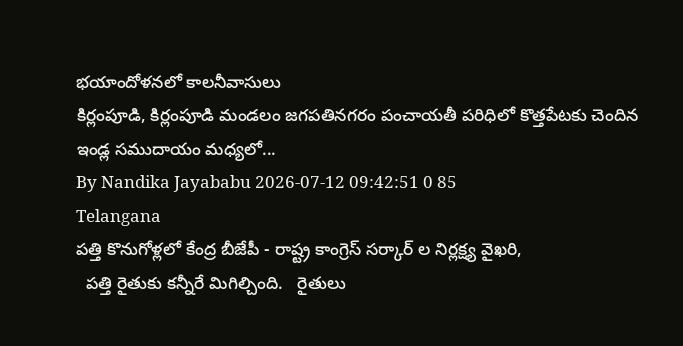భయాందోళనలో కాలనీవాసులు
కిర్లంపూడి, కిర్లంపూడి మండలం జగపతినగరం పంచాయతీ పరిధిలో కొత్తపేటకు చెందిన ఇండ్ల సముదాయం మధ్యలో...
By Nandika Jayababu 2026-07-12 09:42:51 0 85
Telangana
పత్తి కొనుగోళ్లలో కేంద్ర బీజేపీ - రాష్ట్ర కాంగ్రెస్ సర్కార్ ల నిర్లక్ష్య వైఖరి,
  పత్తి రైతుకు కన్నీరే మిగిల్చింది.   రైతులు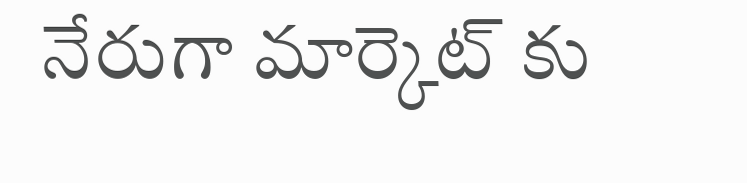నేరుగా మార్కెట్ కు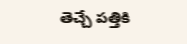తెచ్చే పత్తికి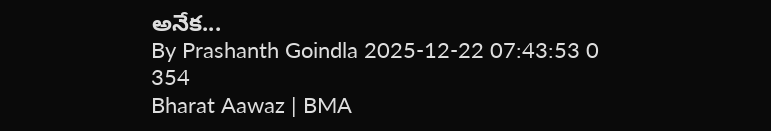అనేక...
By Prashanth Goindla 2025-12-22 07:43:53 0 354
Bharat Aawaz | BMA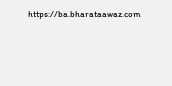https://ba.bharataawaz.com